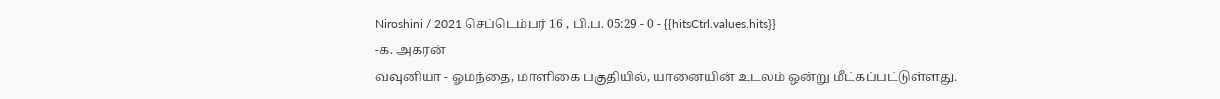Niroshini / 2021 செப்டெம்பர் 16 , பி.ப. 05:29 - 0 - {{hitsCtrl.values.hits}}
-க. அகரன்
வவுனியா - ஓமந்தை, மாளிகை பகுதியில், யானையின் உடலம் ஒன்று மீட்கப்பட்டுள்ளது.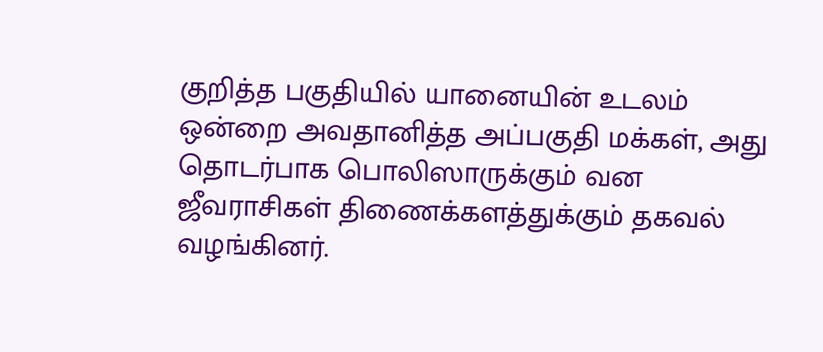குறித்த பகுதியில் யானையின் உடலம் ஒன்றை அவதானித்த அப்பகுதி மக்கள், அது தொடர்பாக பொலிஸாருக்கும் வன ஜீவராசிகள் திணைக்களத்துக்கும் தகவல் வழங்கினர்.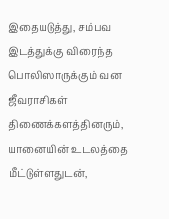இதையடுத்து, சம்பவ இடத்துக்கு விரைந்த பொலிஸாருக்கும் வன ஜீவராசிகள் திணைக்களத்தினரும், யானையின் உடலத்தை மீட்டுள்ளதுடன்,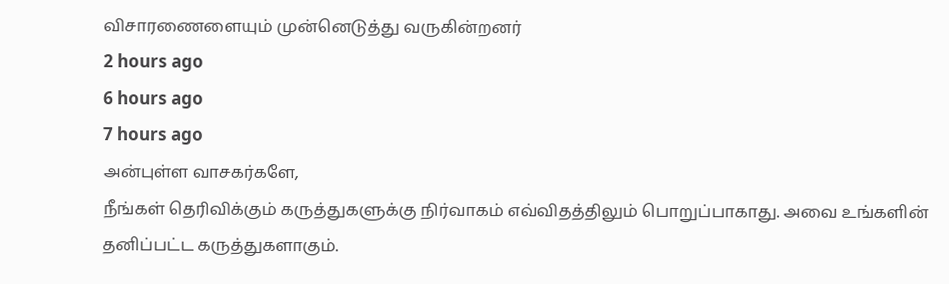விசாரணைளையும் முன்னெடுத்து வருகின்றனர்
2 hours ago
6 hours ago
7 hours ago
அன்புள்ள வாசகர்களே,
நீங்கள் தெரிவிக்கும் கருத்துகளுக்கு நிர்வாகம் எவ்விதத்திலும் பொறுப்பாகாது. அவை உங்களின் தனிப்பட்ட கருத்துகளாகும்.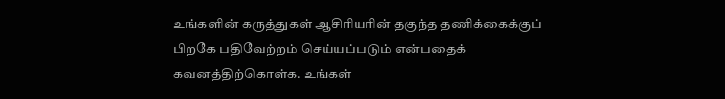உங்களின் கருத்துகள் ஆசிரியரின் தகுந்த தணிக்கைக்குப் பிறகே பதிவேற்றம் செய்யப்படும் என்பதைக் கவனத்திற்கொள்க. உங்கள்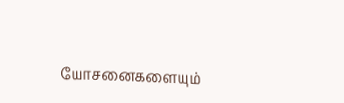யோசனைகளையும்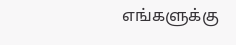எங்களுக்கு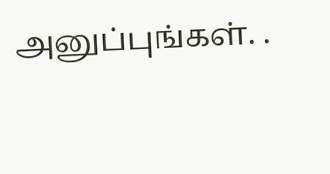அனுப்புங்கள். .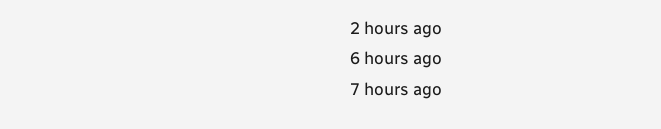2 hours ago
6 hours ago
7 hours ago